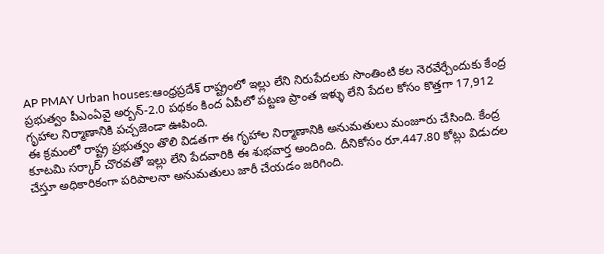AP PMAY Urban houses:ఆంధ్రప్రదేశ్ రాష్ట్రంలో ఇల్లు లేని నిరుపేదలకు సొంతింటి కల నెరవేర్చేందుకు కేంద్ర ప్రభుత్వం పీఎంఏవై అర్బన్-2.0 పథకం కింద ఏపీలో పట్టణ ప్రాంత ఇళ్ళు లేని పేదల కోసం కొత్తగా 17,912 గృహాల నిర్మాణానికి పచ్చజెండా ఊపింది.
ఈ క్రమంలో రాష్ట్ర ప్రభుత్వం తొలి విడతగా ఈ గృహాల నిర్మాణానికి అనుమతులు మంజూరు చేసింది. కేంద్ర కూటమి సర్కార్ చొరవతో ఇల్లు లేని పేదవారికి ఈ శుభవార్త అందింది. దీనికోసం రూ.447.80 కోట్లు విడుదల చేస్తూ అధికారికంగా పరిపాలనా అనుమతులు జారీ చేయడం జరిగింది.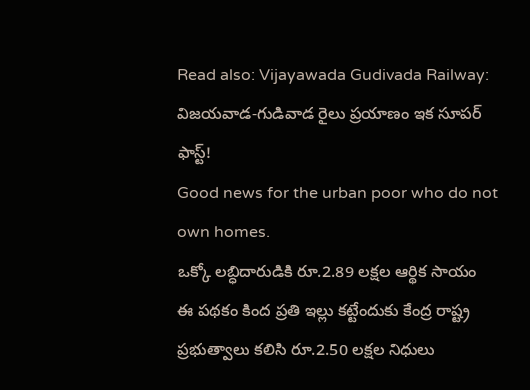Read also: Vijayawada Gudivada Railway: విజయవాడ-గుడివాడ రైలు ప్రయాణం ఇక సూపర్ ఫాస్ట్!
Good news for the urban poor who do not own homes.
ఒక్కో లబ్ధిదారుడికి రూ.2.89 లక్షల ఆర్థిక సాయం
ఈ పథకం కింద ప్రతి ఇల్లు కట్టేందుకు కేంద్ర రాష్ట్ర ప్రభుత్వాలు కలిసి రూ.2.50 లక్షల నిధులు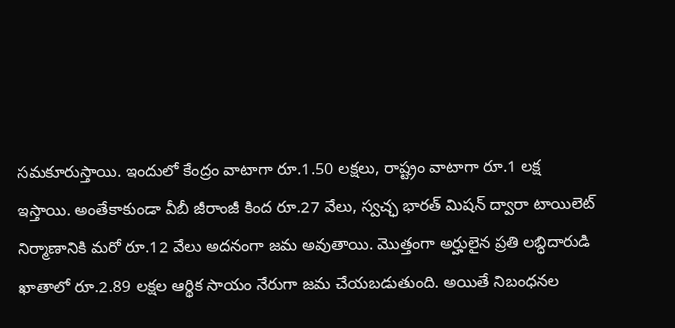సమకూరుస్తాయి. ఇందులో కేంద్రం వాటాగా రూ.1.50 లక్షలు, రాష్ట్రం వాటాగా రూ.1 లక్ష ఇస్తాయి. అంతేకాకుండా వీబీ జీరాంజీ కింద రూ.27 వేలు, స్వచ్ఛ భారత్ మిషన్ ద్వారా టాయిలెట్ నిర్మాణానికి మరో రూ.12 వేలు అదనంగా జమ అవుతాయి. మొత్తంగా అర్హులైన ప్రతి లబ్ధిదారుడి ఖాతాలో రూ.2.89 లక్షల ఆర్థిక సాయం నేరుగా జమ చేయబడుతుంది. అయితే నిబంధనల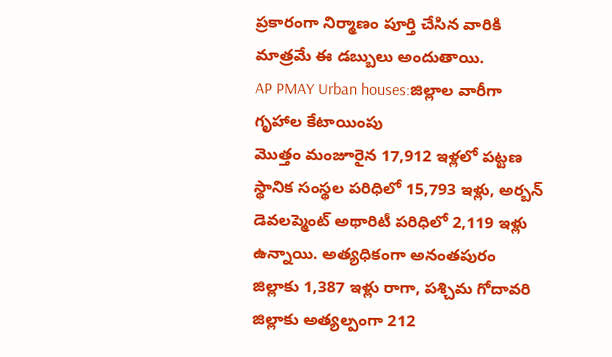ప్రకారంగా నిర్మాణం పూర్తి చేసిన వారికి మాత్రమే ఈ డబ్బులు అందుతాయి.
AP PMAY Urban houses:జిల్లాల వారీగా గృహాల కేటాయింపు
మొత్తం మంజూరైన 17,912 ఇళ్లలో పట్టణ స్థానిక సంస్థల పరిధిలో 15,793 ఇళ్లు, అర్బన్ డెవలప్మెంట్ అథారిటీ పరిధిలో 2,119 ఇళ్లు ఉన్నాయి. అత్యధికంగా అనంతపురం జిల్లాకు 1,387 ఇళ్లు రాగా, పశ్చిమ గోదావరి జిల్లాకు అత్యల్పంగా 212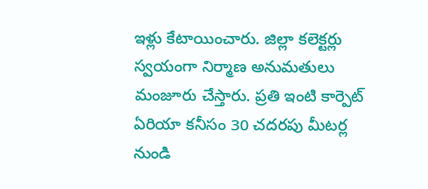ఇళ్లు కేటాయించారు. జిల్లా కలెక్టర్లు స్వయంగా నిర్మాణ అనుమతులు మంజూరు చేస్తారు. ప్రతి ఇంటి కార్పెట్ ఏరియా కనీసం 30 చదరపు మీటర్ల నుండి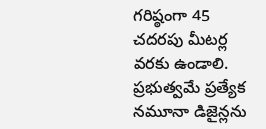గరిష్ఠంగా 45 చదరపు మీటర్ల వరకు ఉండాలి. ప్రభుత్వమే ప్రత్యేక నమూనా డిజైన్లను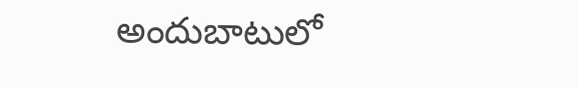అందుబాటులో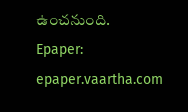ఉంచనుంది.
Epaper: epaper.vaartha.com